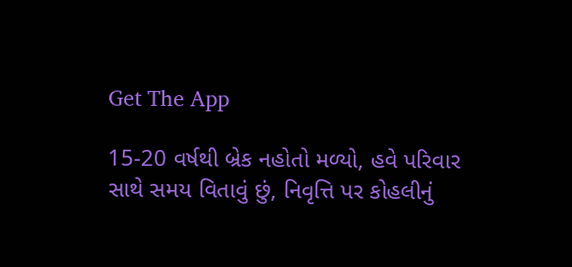Get The App

15-20 વર્ષથી બ્રેક નહોતો મળ્યો, હવે પરિવાર સાથે સમય વિતાવું છું, નિવૃત્તિ પર કોહલીનું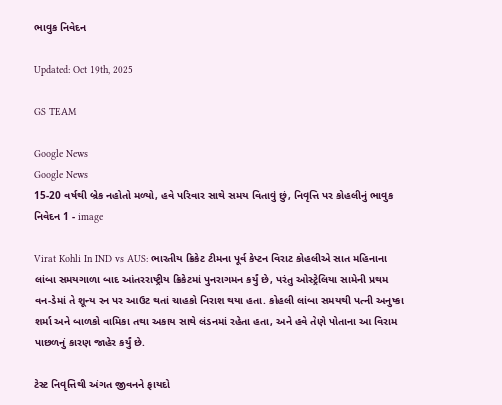ભાવુક નિવેદન

Updated: Oct 19th, 2025

GS TEAM

Google News
Google News
15-20 વર્ષથી બ્રેક નહોતો મળ્યો, હવે પરિવાર સાથે સમય વિતાવું છું, નિવૃત્તિ પર કોહલીનું ભાવુક નિવેદન 1 - image

Virat Kohli In IND vs AUS: ભારતીય ક્રિકેટ ટીમના પૂર્વ કેપ્ટન વિરાટ કોહલીએ સાત મહિનાના લાંબા સમયગાળા બાદ આંતરરાષ્ટ્રીય ક્રિકેટમાં પુનરાગમન કર્યું છે, પરંતુ ઓસ્ટ્રેલિયા સામેની પ્રથમ વન-ડેમાં તે શૂન્ય રન પર આઉટ થતાં ચાહકો નિરાશ થયા હતા. કોહલી લાંબા સમયથી પત્ની અનુષ્કા શર્મા અને બાળકો વામિકા તથા અકાય સાથે લંડનમાં રહેતા હતા, અને હવે તેણે પોતાના આ વિરામ પાછળનું કારણ જાહેર કર્યું છે.

ટેસ્ટ નિવૃત્તિથી અંગત જીવનને ફાયદો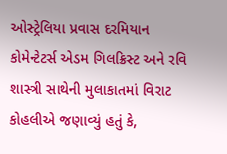ઓસ્ટ્રેલિયા પ્રવાસ દરમિયાન કોમેન્ટેટર્સ એડમ ગિલક્રિસ્ટ અને રવિ શાસ્ત્રી સાથેની મુલાકાતમાં વિરાટ કોહલીએ જણાવ્યું હતું કે,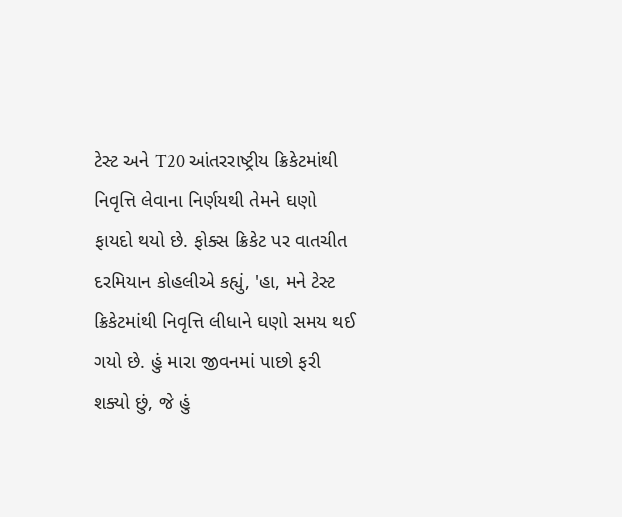ટેસ્ટ અને T20 આંતરરાષ્ટ્રીય ક્રિકેટમાંથી નિવૃત્તિ લેવાના નિર્ણયથી તેમને ઘણો ફાયદો થયો છે. ફોક્સ ક્રિકેટ પર વાતચીત દરમિયાન કોહલીએ કહ્યું, 'હા, મને ટેસ્ટ ક્રિકેટમાંથી નિવૃત્તિ લીધાને ઘણો સમય થઈ ગયો છે. હું મારા જીવનમાં પાછો ફરી શક્યો છું, જે હું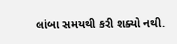લાંબા સમયથી કરી શક્યો નથી.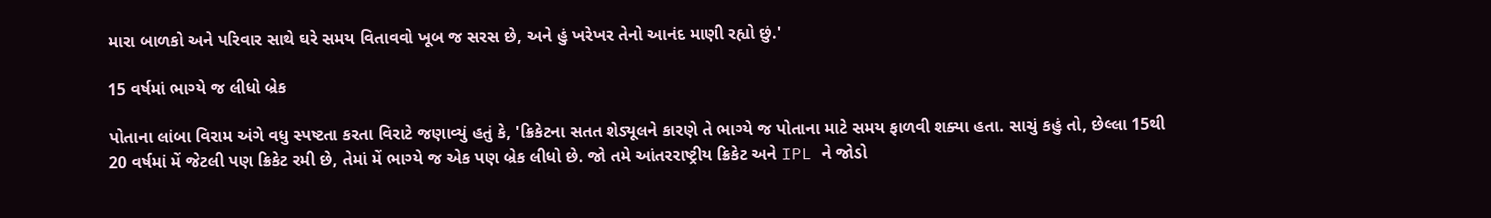મારા બાળકો અને પરિવાર સાથે ઘરે સમય વિતાવવો ખૂબ જ સરસ છે, અને હું ખરેખર તેનો આનંદ માણી રહ્યો છું.'

15 વર્ષમાં ભાગ્યે જ લીધો બ્રેક

પોતાના લાંબા વિરામ અંગે વધુ સ્પષ્ટતા કરતા વિરાટે જણાવ્યું હતું કે, 'ક્રિકેટના સતત શેડ્યૂલને કારણે તે ભાગ્યે જ પોતાના માટે સમય ફાળવી શક્યા હતા. સાચું કહું તો, છેલ્લા 15થી 20 વર્ષમાં મેં જેટલી પણ ક્રિકેટ રમી છે, તેમાં મેં ભાગ્યે જ એક પણ બ્રેક લીધો છે. જો તમે આંતરરાષ્ટ્રીય ક્રિકેટ અને IPL ને જોડો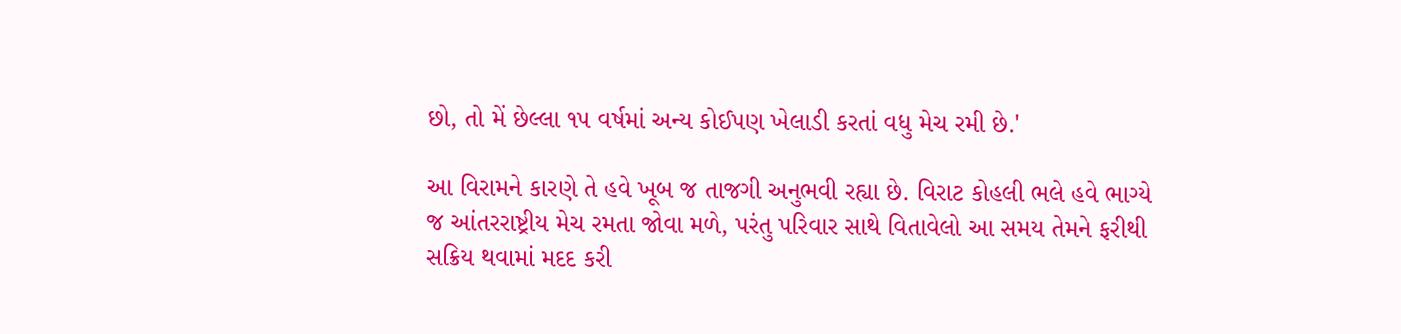છો, તો મેં છેલ્લા ૧૫ વર્ષમાં અન્ય કોઈપણ ખેલાડી કરતાં વધુ મેચ રમી છે.'

આ વિરામને કારણે તે હવે ખૂબ જ તાજગી અનુભવી રહ્યા છે. વિરાટ કોહલી ભલે હવે ભાગ્યે જ આંતરરાષ્ટ્રીય મેચ રમતા જોવા મળે, પરંતુ પરિવાર સાથે વિતાવેલો આ સમય તેમને ફરીથી સક્રિય થવામાં મદદ કરી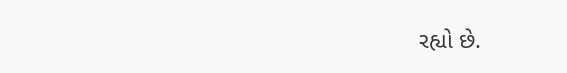રહ્યો છે.